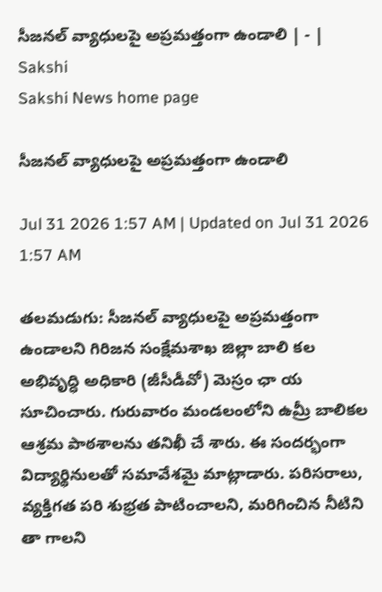సీజనల్‌ వ్యాధులపై అప్రమత్తంగా ఉండాలి | - | Sakshi
Sakshi News home page

సీజనల్‌ వ్యాధులపై అప్రమత్తంగా ఉండాలి

Jul 31 2026 1:57 AM | Updated on Jul 31 2026 1:57 AM

తలమడుగు: సీజనల్‌ వ్యాధులపై అప్రమత్తంగా ఉండాలని గిరిజన సంక్షేమశాఖ జిల్లా బాలి కల అభివృద్ధి అధికారి (జీసీడీవో) మెస్రం ఛా య సూచించారు. గురువారం మండలంలోని ఉమ్రీ బాలికల ఆశ్రమ పాఠశాలను తనిఖీ చే శారు. ఈ సందర్భంగా విద్యార్థినులతో సమావేశమై మాట్లాడారు. పరిసరాలు, వ్యక్తిగత పరి శుభ్రత పాటించాలని, మరిగించిన నీటిని తా గాలని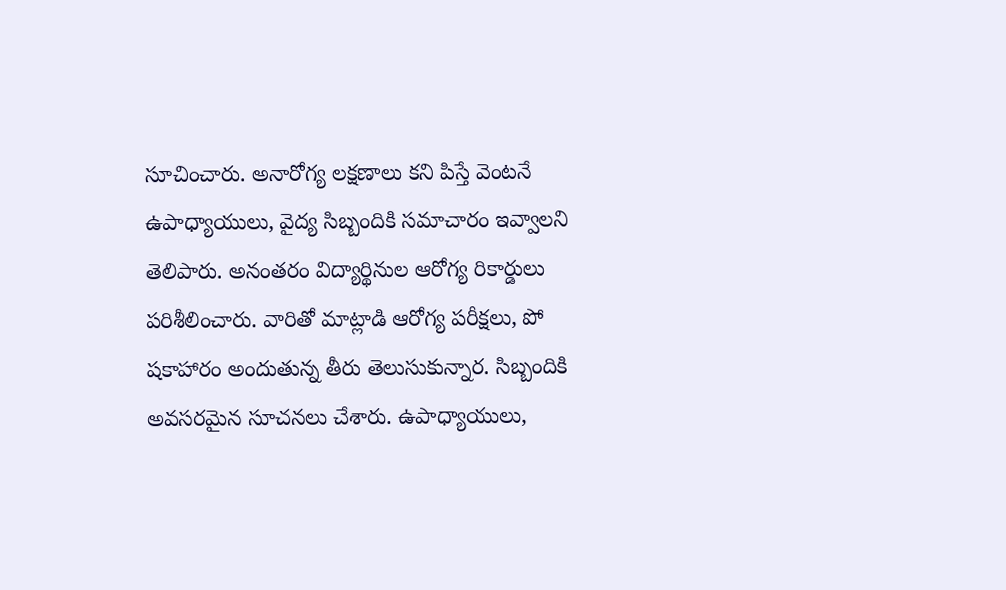సూచించారు. అనారోగ్య లక్షణాలు కని పిస్తే వెంటనే ఉపాధ్యాయులు, వైద్య సిబ్బందికి సమాచారం ఇవ్వాలని తెలిపారు. అనంతరం విద్యార్థినుల ఆరోగ్య రికార్డులు పరిశీలించారు. వారితో మాట్లాడి ఆరోగ్య పరీక్షలు, పో షకాహారం అందుతున్న తీరు తెలుసుకున్నార. సిబ్బందికి అవసరమైన సూచనలు చేశారు. ఉపాధ్యాయులు,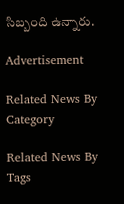సిబ్బంది ఉన్నారు.

Advertisement

Related News By Category

Related News By Tags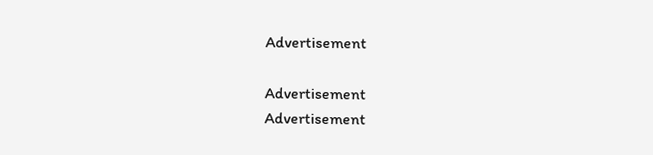Advertisement

Advertisement
Advertisement